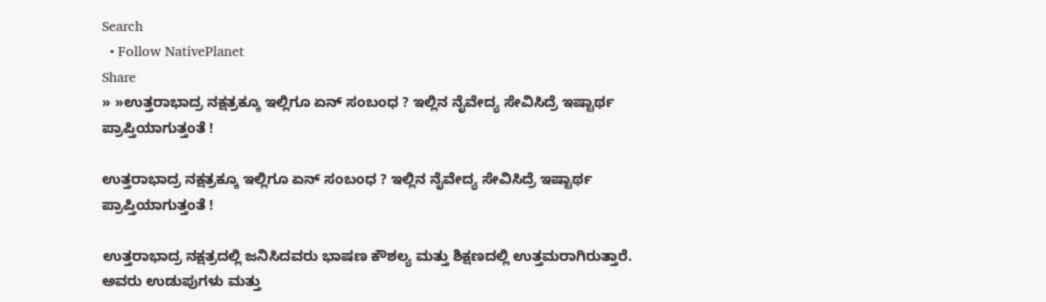Search
  • Follow NativePlanet
Share
» »ಉತ್ತರಾಭಾದ್ರ ನಕ್ಷತ್ರಕ್ಕೂ ಇಲ್ಲಿಗೂ ಏನ್ ಸಂಬಂಧ ? ಇಲ್ಲಿನ ನೈವೇದ್ಯ ಸೇವಿಸಿದ್ರೆ ಇಷ್ಟಾರ್ಥ ಪ್ರಾಪ್ತಿಯಾಗುತ್ತಂತೆ !

ಉತ್ತರಾಭಾದ್ರ ನಕ್ಷತ್ರಕ್ಕೂ ಇಲ್ಲಿಗೂ ಏನ್ ಸಂಬಂಧ ? ಇಲ್ಲಿನ ನೈವೇದ್ಯ ಸೇವಿಸಿದ್ರೆ ಇಷ್ಟಾರ್ಥ ಪ್ರಾಪ್ತಿಯಾಗುತ್ತಂತೆ !

ಉತ್ತರಾಭಾದ್ರ ನಕ್ಷತ್ರದಲ್ಲಿ ಜನಿಸಿದವರು ಭಾಷಣ ಕೌಶಲ್ಯ ಮತ್ತು ಶಿಕ್ಷಣದಲ್ಲಿ ಉತ್ತಮರಾಗಿರುತ್ತಾರೆ. ಅವರು ಉಡುಪುಗಳು ಮತ್ತು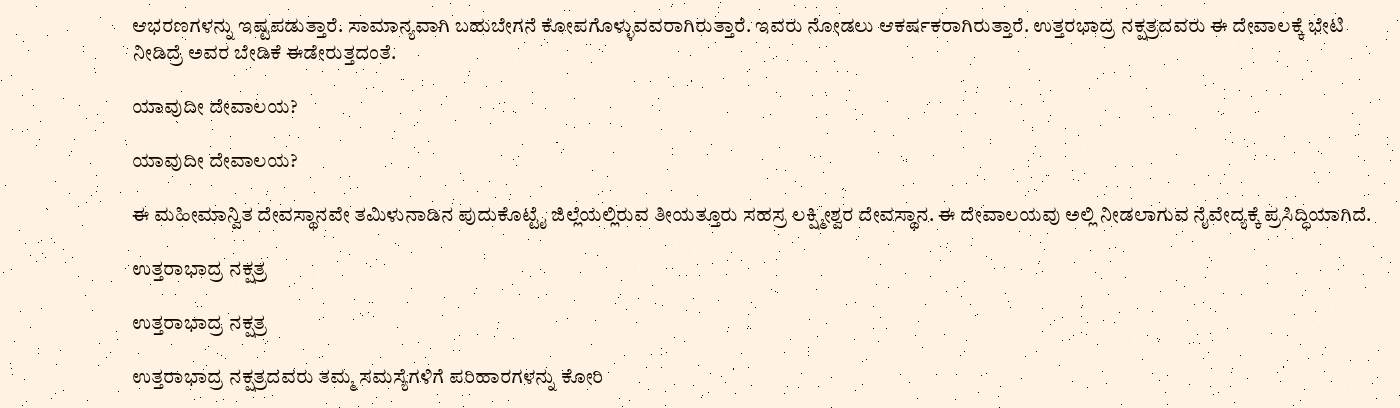ಆಭರಣಗಳನ್ನು ಇಷ್ಟಪಡುತ್ತಾರೆ. ಸಾಮಾನ್ಯವಾಗಿ ಬಹುಬೇಗನೆ ಕೋಪಗೊಳ್ಳುವವರಾಗಿರುತ್ತಾರೆ. ಇವರು ನೋಡಲು ಆಕರ್ಷಕರಾಗಿರುತ್ತಾರೆ. ಉತ್ತರಭಾದ್ರ ನಕ್ಷತ್ರದವರು ಈ ದೇವಾಲಕ್ಕೆ ಭೇಟಿ ನೀಡಿದ್ರೆ ಅವರ ಬೇಡಿಕೆ ಈಡೇರುತ್ತದಂತೆ.

ಯಾವುದೀ ದೇವಾಲಯ?

ಯಾವುದೀ ದೇವಾಲಯ?

ಈ ಮಹೀಮಾನ್ವಿತ ದೇವಸ್ಥಾನವೇ ತಮಿಳುನಾಡಿನ ಪುದುಕೊಟ್ಟೈ ಜಿಲ್ಲೆಯಲ್ಲಿರುವ ತೀಯತ್ತೂರು ಸಹಸ್ರ ಲಕ್ಷ್ಮೀಶ್ವರ ದೇವಸ್ಥಾನ. ಈ ದೇವಾಲಯವು ಅಲ್ಲಿ ನೀಡಲಾಗುವ ನೈವೇದ್ಯಕ್ಕೆ ಪ್ರಸಿದ್ಧಿಯಾಗಿದೆ.

ಉತ್ತರಾಭಾದ್ರ ನಕ್ಷತ್ರ

ಉತ್ತರಾಭಾದ್ರ ನಕ್ಷತ್ರ

ಉತ್ತರಾಭಾದ್ರ ನಕ್ಷತ್ರದವರು ತಮ್ಮ ಸಮಸ್ಯೆಗಳಿಗೆ ಪರಿಹಾರಗಳನ್ನು ಕೋರಿ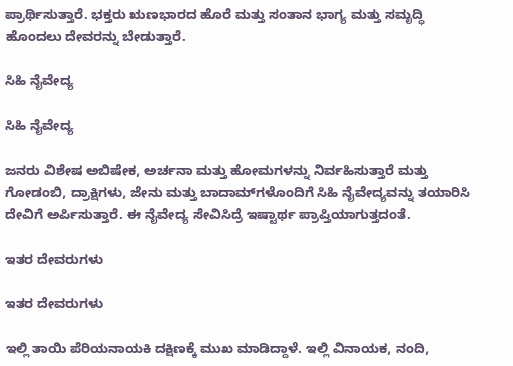ಪ್ರಾರ್ಥಿಸುತ್ತಾರೆ. ಭಕ್ತರು ಋಣಭಾರದ ಹೊರೆ ಮತ್ತು ಸಂತಾನ ಭಾಗ್ಯ ಮತ್ತು ಸಮೃದ್ಧಿ ಹೊಂದಲು ದೇವರನ್ನು ಬೇಡುತ್ತಾರೆ.

ಸಿಹಿ ನೈವೇದ್ಯ

ಸಿಹಿ ನೈವೇದ್ಯ

ಜನರು ವಿಶೇಷ ಅಬಿಷೇಕ, ಅರ್ಚನಾ ಮತ್ತು ಹೋಮಗಳನ್ನು ನಿರ್ವಹಿಸುತ್ತಾರೆ ಮತ್ತು ಗೋಡಂಬಿ, ದ್ರಾಕ್ಷಿಗಳು, ಜೇನು ಮತ್ತು ಬಾದಾಮ್‌ಗಳೊಂದಿಗೆ ಸಿಹಿ ನೈವೇದ್ಯವನ್ನು ತಯಾರಿಸಿ ದೇವಿಗೆ ಅರ್ಪಿಸುತ್ತಾರೆ. ಈ ನೈವೇದ್ಯ ಸೇವಿಸಿದ್ರೆ ಇಷ್ಟಾರ್ಥ ಪ್ರಾಪ್ತಿಯಾಗುತ್ತದಂತೆ.

ಇತರ ದೇವರುಗಳು

ಇತರ ದೇವರುಗಳು

ಇಲ್ಲಿ ತಾಯಿ ಪೆರಿಯನಾಯಕಿ ದಕ್ಷಿಣಕ್ಕೆ ಮುಖ ಮಾಡಿದ್ದಾಳೆ. ಇಲ್ಲಿ ವಿನಾಯಕ, ನಂದಿ,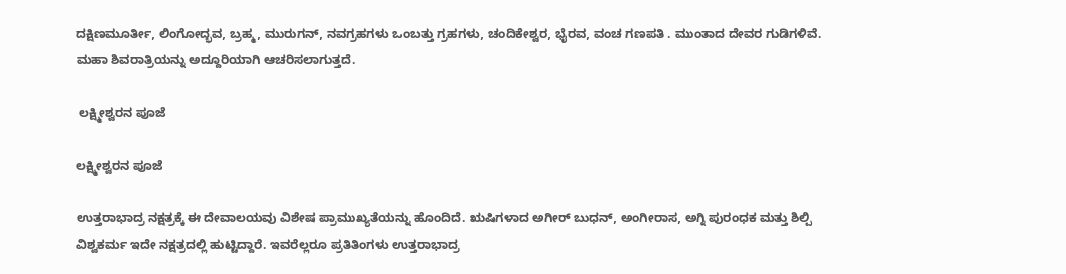ದಕ್ಷಿಣಮೂರ್ತೀ, ಲಿಂಗೋದ್ಭವ, ಬ್ರಹ್ಮ, ಮುರುಗನ್, ನವಗ್ರಹಗಳು ಒಂಬತ್ತು ಗ್ರಹಗಳು, ಚಂದಿಕೇಶ್ವರ, ಭೈರವ, ವಂಚ ಗಣಪತಿ . ಮುಂತಾದ ದೇವರ ಗುಡಿಗಳಿವೆ. ಮಹಾ ಶಿವರಾತ್ರಿಯನ್ನು ಅದ್ದೂರಿಯಾಗಿ ಆಚರಿಸಲಾಗುತ್ತದೆ.

 ಲಕ್ಷ್ಮೀಶ್ವರನ ಪೂಜೆ

ಲಕ್ಷ್ಮೀಶ್ವರನ ಪೂಜೆ

ಉತ್ತರಾಭಾದ್ರ ನಕ್ಷತ್ರಕ್ಕೆ ಈ ದೇವಾಲಯವು ವಿಶೇಷ ಪ್ರಾಮುಖ್ಯತೆಯನ್ನು ಹೊಂದಿದೆ. ಋಷಿಗಳಾದ ಅಗೀರ್ ಬುಧನ್, ಅಂಗೀರಾಸ, ಅಗ್ನಿ ಪುರಂಧಕ ಮತ್ತು ಶಿಲ್ಪಿ ವಿಶ್ವಕರ್ಮ ಇದೇ ನಕ್ಷತ್ರದಲ್ಲಿ ಹುಟ್ಟಿದ್ದಾರೆ. ಇವರೆಲ್ಲರೂ ಪ್ರತಿತಿಂಗಳು ಉತ್ತರಾಭಾದ್ರ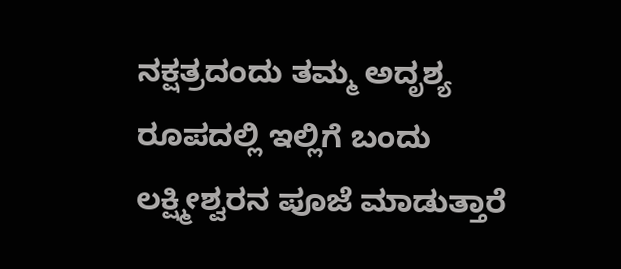ನಕ್ಷತ್ರದಂದು ತಮ್ಮ ಅದೃಶ್ಯ ರೂಪದಲ್ಲಿ ಇಲ್ಲಿಗೆ ಬಂದು ಲಕ್ಷ್ಮೀಶ್ವರನ ಪೂಜೆ ಮಾಡುತ್ತಾರೆ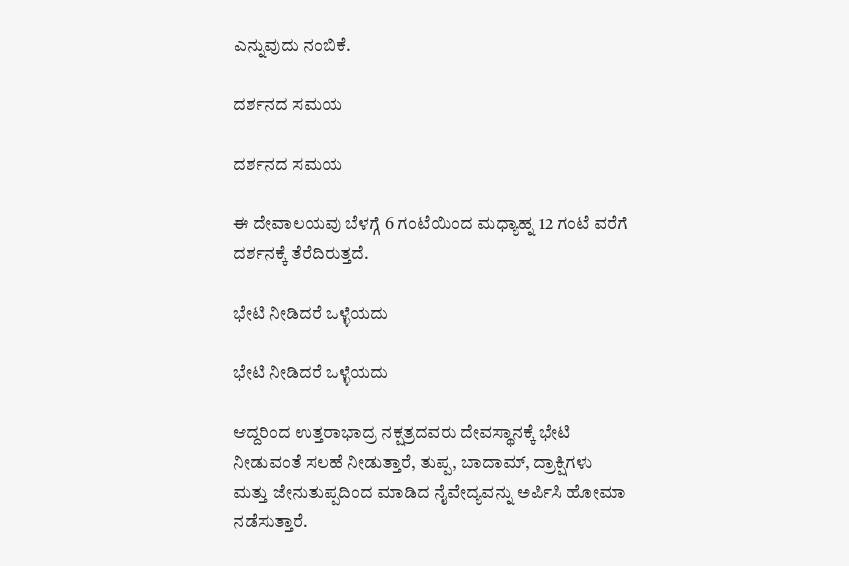ಎನ್ನುವುದು ನಂಬಿಕೆ.

ದರ್ಶನದ ಸಮಯ

ದರ್ಶನದ ಸಮಯ

ಈ ದೇವಾಲಯವು ಬೆಳಗ್ಗೆ 6 ಗಂಟೆಯಿಂದ ಮಧ್ಯಾಹ್ನ 12 ಗಂಟೆ ವರೆಗೆ ದರ್ಶನಕ್ಕೆ ತೆರೆದಿರುತ್ತದೆ.

ಭೇಟಿ ನೀಡಿದರೆ ಒಳ್ಳೆಯದು

ಭೇಟಿ ನೀಡಿದರೆ ಒಳ್ಳೆಯದು

ಆದ್ದರಿಂದ ಉತ್ತರಾಭಾದ್ರ ನಕ್ಷತ್ರದವರು ದೇವಸ್ಥಾನಕ್ಕೆ ಭೇಟಿ ನೀಡುವಂತೆ ಸಲಹೆ ನೀಡುತ್ತಾರೆ, ತುಪ್ಪ, ಬಾದಾಮ್, ದ್ರಾಕ್ಷಿಗಳು ಮತ್ತು ಜೇನುತುಪ್ಪದಿಂದ ಮಾಡಿದ ನೈವೇದ್ಯವನ್ನು ಅರ್ಪಿಸಿ ಹೋಮಾ ನಡೆಸುತ್ತಾರೆ.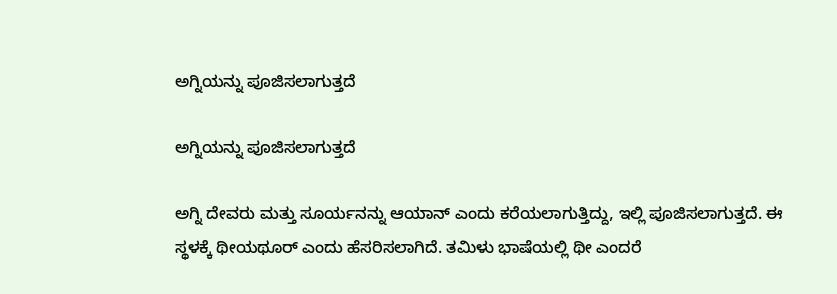ಅಗ್ನಿಯನ್ನು ಪೂಜಿಸಲಾಗುತ್ತದೆ

ಅಗ್ನಿಯನ್ನು ಪೂಜಿಸಲಾಗುತ್ತದೆ

ಅಗ್ನಿ ದೇವರು ಮತ್ತು ಸೂರ್ಯನನ್ನು ಆಯಾನ್ ಎಂದು ಕರೆಯಲಾಗುತ್ತಿದ್ದು, ಇಲ್ಲಿ ಪೂಜಿಸಲಾಗುತ್ತದೆ. ಈ ಸ್ಥಳಕ್ಕೆ ಥೀಯಥೂರ್ ಎಂದು ಹೆಸರಿಸಲಾಗಿದೆ. ತಮಿಳು ಭಾಷೆಯಲ್ಲಿ ಥೀ ಎಂದರೆ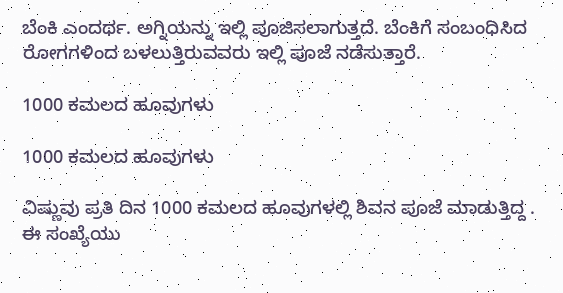ಬೆಂಕಿ ಎಂದರ್ಥ. ಅಗ್ನಿಯನ್ನು ಇಲ್ಲಿ ಪೂಜಿಸಲಾಗುತ್ತದೆ. ಬೆಂಕಿಗೆ ಸಂಬಂಧಿಸಿದ ರೋಗಗಳಿಂದ ಬಳಲುತ್ತಿರುವವರು ಇಲ್ಲಿ ಪೂಜೆ ನಡೆಸುತ್ತಾರೆ.

1000 ಕಮಲದ ಹೂವುಗಳು

1000 ಕಮಲದ ಹೂವುಗಳು

ವಿಷ್ಣುವು ಪ್ರತಿ ದಿನ 1000 ಕಮಲದ ಹೂವುಗಳಲ್ಲಿ ಶಿವನ ಪೂಜೆ ಮಾಡುತ್ತಿದ್ದ . ಈ ಸಂಖ್ಯೆಯು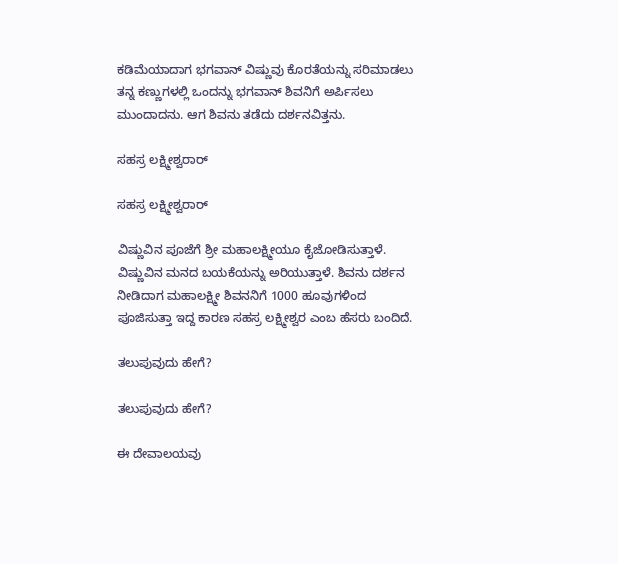ಕಡಿಮೆಯಾದಾಗ ಭಗವಾನ್ ವಿಷ್ಣುವು ಕೊರತೆಯನ್ನು ಸರಿಮಾಡಲು ತನ್ನ ಕಣ್ಣುಗಳಲ್ಲಿ ಒಂದನ್ನು ಭಗವಾನ್ ಶಿವನಿಗೆ ಅರ್ಪಿಸಲು ಮುಂದಾದನು. ಆಗ ಶಿವನು ತಡೆದು ದರ್ಶನವಿತ್ತನು.

ಸಹಸ್ರ ಲಕ್ಷ್ಮೀಶ್ವರಾರ್

ಸಹಸ್ರ ಲಕ್ಷ್ಮೀಶ್ವರಾರ್

ವಿಷ್ಣುವಿನ ಪೂಜೆಗೆ ಶ್ರೀ ಮಹಾಲಕ್ಷ್ಮೀಯೂ ಕೈಜೋಡಿಸುತ್ತಾಳೆ. ವಿಷ್ಣುವಿನ ಮನದ ಬಯಕೆಯನ್ನು ಅರಿಯುತ್ತಾಳೆ. ಶಿವನು ದರ್ಶನ ನೀಡಿದಾಗ ಮಹಾಲಕ್ಷ್ಮೀ ಶಿವನನಿಗೆ 1000 ಹೂವುಗಳಿಂದ ಪೂಜಿಸುತ್ತಾ ಇದ್ದ ಕಾರಣ ಸಹಸ್ರ ಲಕ್ಷ್ಮೀಶ್ವರ ಎಂಬ ಹೆಸರು ಬಂದಿದೆ.

ತಲುಪುವುದು ಹೇಗೆ?

ತಲುಪುವುದು ಹೇಗೆ?

ಈ ದೇವಾಲಯವು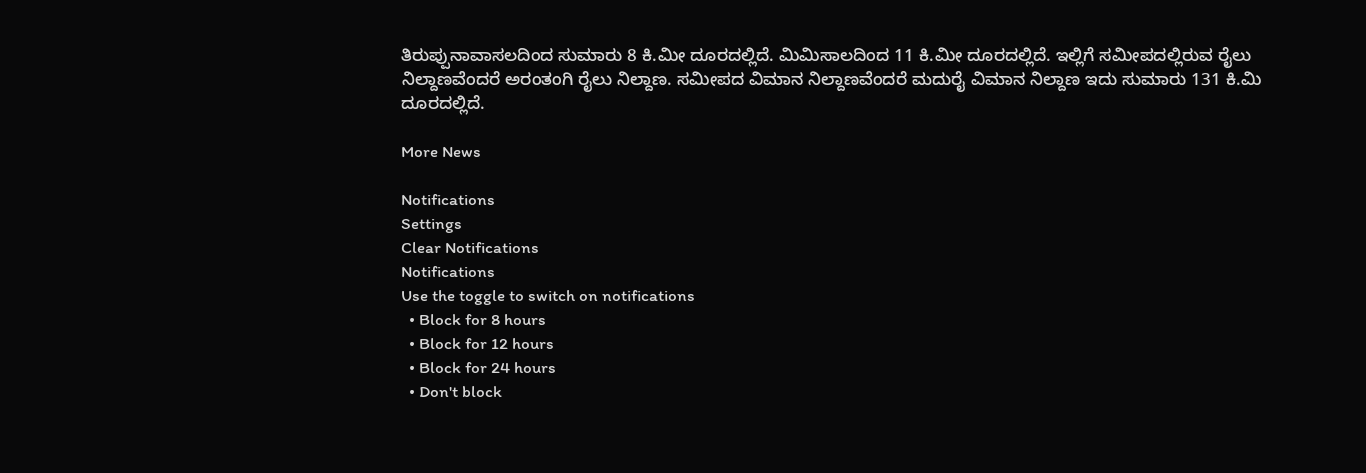ತಿರುಪ್ಪುನಾವಾಸಲದಿಂದ ಸುಮಾರು 8 ಕಿ.ಮೀ ದೂರದಲ್ಲಿದೆ. ಮಿಮಿಸಾಲದಿಂದ 11 ಕಿ.ಮೀ ದೂರದಲ್ಲಿದೆ. ಇಲ್ಲಿಗೆ ಸಮೀಪದಲ್ಲಿರುವ ರೈಲು ನಿಲ್ದಾಣವೆಂದರೆ ಅರಂತಂಗಿ ರೈಲು ನಿಲ್ದಾಣ. ಸಮೀಪದ ವಿಮಾನ ನಿಲ್ದಾಣವೆಂದರೆ ಮದುರೈ ವಿಮಾನ ನಿಲ್ದಾಣ ಇದು ಸುಮಾರು 131 ಕಿ.ಮಿ ದೂರದಲ್ಲಿದೆ.

More News

Notifications
Settings
Clear Notifications
Notifications
Use the toggle to switch on notifications
  • Block for 8 hours
  • Block for 12 hours
  • Block for 24 hours
  • Don't block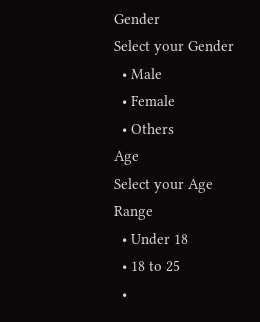Gender
Select your Gender
  • Male
  • Female
  • Others
Age
Select your Age Range
  • Under 18
  • 18 to 25
  •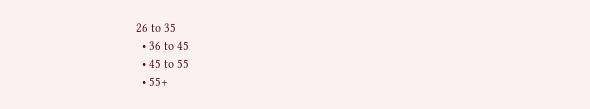26 to 35
  • 36 to 45
  • 45 to 55
  • 55+